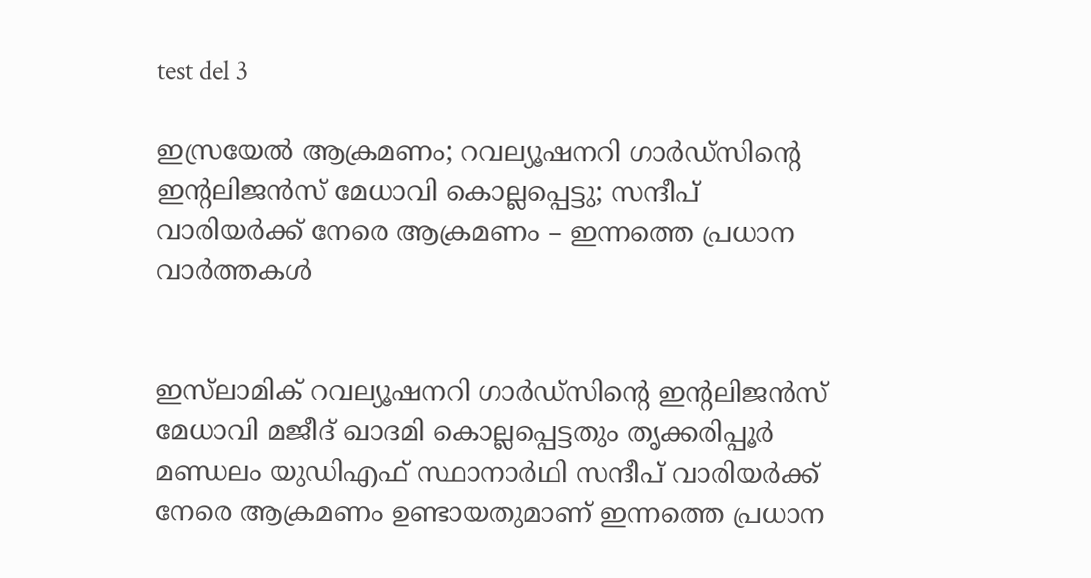test del 3

ഇസ്രയേൽ ആക്രമണം; റവല്യൂഷനറി ഗാർഡ്സിന്റെ ഇന്റലിജൻസ് മേധാവി കൊല്ലപ്പെട്ടു; സന്ദീപ് വാരിയർക്ക് നേരെ ആക്രമണം – ഇന്നത്തെ പ്രധാന വാർത്തകൾ


ഇസ്‌ലാമിക് റവല്യൂഷനറി ഗാർഡ്സിന്റെ ഇന്റലിജൻസ് മേധാവി മജീദ് ഖാദമി കൊല്ലപ്പെട്ടതും തൃക്കരിപ്പൂർ മണ്ഡലം യുഡിഎഫ് സ്ഥാനാർഥി സന്ദീപ് വാരിയർക്ക് നേരെ ആക്രമണം ഉണ്ടായതുമാണ് ഇന്നത്തെ പ്രധാന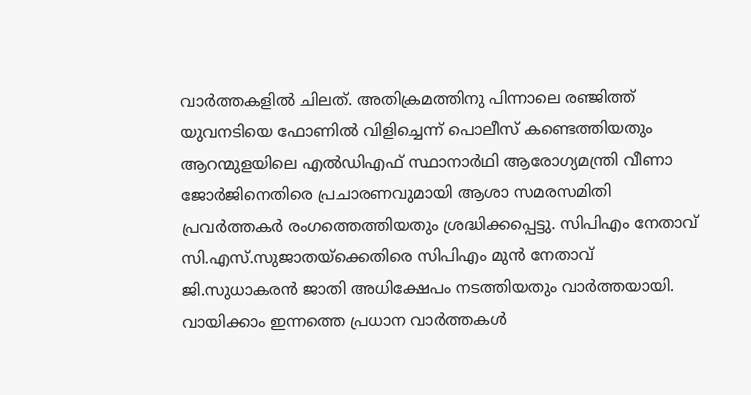വാർത്തകളിൽ ചിലത്. അതിക്രമത്തിനു പിന്നാലെ രഞ്ജിത്ത് യുവനടിയെ ഫോണിൽ വിളിച്ചെന്ന് പൊലീസ് കണ്ടെത്തിയതും ആറന്മുളയിലെ എൽഡിഎഫ് സ്ഥാനാർഥി ആരോഗ്യമന്ത്രി വീണാ ജോർജിനെതിരെ പ്രചാരണവുമായി ആശാ സമരസമിതി പ്രവർത്തകർ രംഗത്തെത്തിയതും ശ്രദ്ധിക്കപ്പെട്ടു. സിപിഎം നേതാവ് സി.എസ്.സുജാതയ്ക്കെതിരെ സിപിഎം മുൻ നേതാവ് ജി.സുധാകരന്‍ ജാതി അധിക്ഷേപം നടത്തിയതും വാർത്തയായി. വായിക്കാം ഇന്നത്തെ പ്രധാന വാർത്തകൾ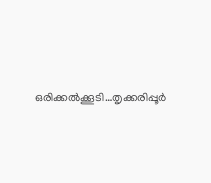ഒരിക്കൽക്കൂടി…തൃക്കരിപ്പൂർ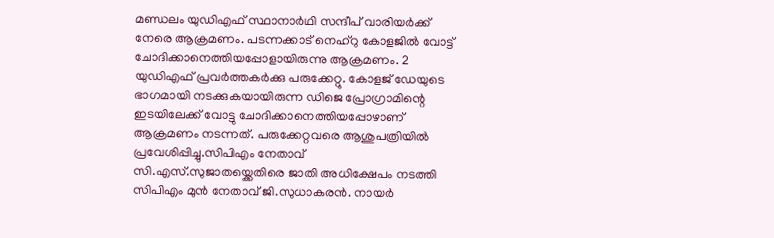മണ്ഡലം യുഡിഎഫ് സ്ഥാനാർഥി സന്ദീപ് വാരിയർക്ക് നേരെ ആക്രമണം. പടന്നക്കാട് നെഹ്റു കോളജിൽ വോട്ട് ചോദിക്കാനെത്തിയപ്പോളായിരുന്നു ആക്രമണം. 2 യുഡിഎഫ് പ്രവർത്തകർക്കു പരുക്കേറ്റു. കോളജ് ഡേയുടെ ഭാഗമായി നടക്കുകയായിരുന്ന ഡിജെ പ്രോഗ്രാമിന്റെ ഇടയിലേക്ക് വോട്ടു ചോദിക്കാനെത്തിയപ്പോഴാണ് ആക്രമണം നടന്നത്. പരുക്കേറ്റവരെ ആശുപത്രിയിൽ പ്രവേശിപ്പിച്ചു.സിപിഎം നേതാവ് സി.എസ്.സുജാതയ്ക്കെതിരെ ജാതി അധിക്ഷേപം നടത്തി സിപിഎം മുൻ നേതാവ് ജി.സുധാകരന്‍. നായര്‍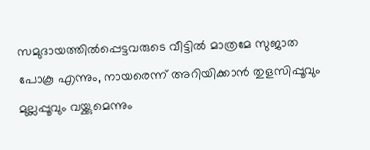സമുദായത്തില്‍പ്പെട്ടവരുടെ വീട്ടിൽ മാത്രമേ സുജാത പോകൂ എന്നും, നായരെന്ന് അറിയിക്കാന്‍ തുളസിപ്പൂവും മുല്ലപ്പൂവും വയ്ക്കുമെന്നും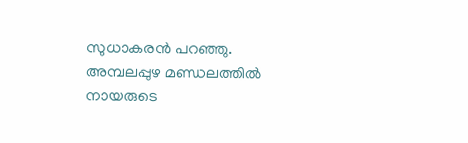സുധാകരൻ പറഞ്ഞു. അമ്പലപ്പുഴ മണ്ഡലത്തിൽ നായരുടെ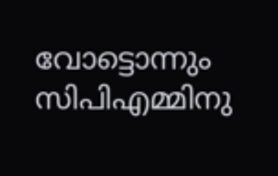വോട്ടൊന്നും സിപിഎമ്മിനു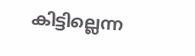കിട്ടില്ലെന്ന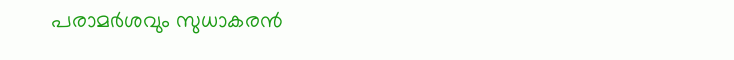പരാമര്‍ശവും സുധാകരന്‍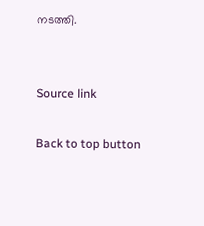നടത്തി.


Source link

Back to top button